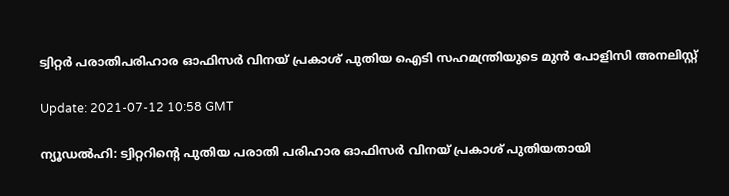ട്വിറ്റര്‍ പരാതിപരിഹാര ഓഫിസര്‍ വിനയ് പ്രകാശ് പുതിയ ഐടി സഹമന്ത്രിയുടെ മുന്‍ പോളിസി അനലിസ്റ്റ്

Update: 2021-07-12 10:58 GMT

ന്യൂഡല്‍ഹി: ട്വിറ്ററിന്റെ പുതിയ പരാതി പരിഹാര ഓഫിസര്‍ വിനയ് പ്രകാശ് പുതിയതായി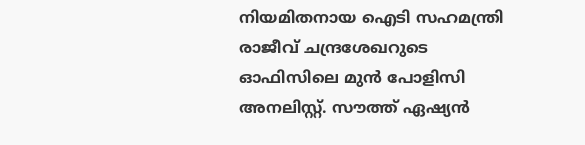നിയമിതനായ ഐടി സഹമന്ത്രി രാജീവ് ചന്ദ്രശേഖറുടെ ഓഫിസിലെ മുന്‍ പോളിസി അനലിസ്റ്റ്. സൗത്ത് ഏഷ്യന്‍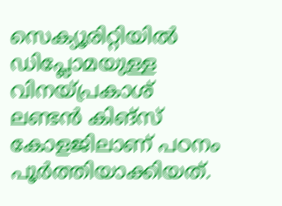സെക്യൂരിറ്റിയില്‍ ഡിപ്ലോമയുള്ള വിനയ്പ്രകാശ് ലണ്ടന്‍ കിങ്‌സ് കോളജിലാണ് പഠനം പൂര്‍ത്തിയാക്കിയത്.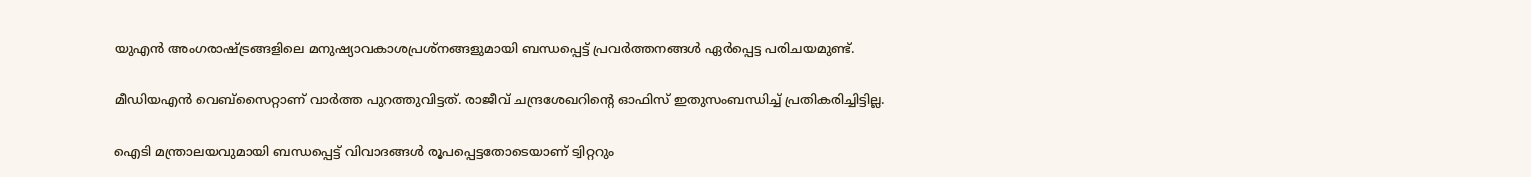യുഎന്‍ അംഗരാഷ്ട്രങ്ങളിലെ മനുഷ്യാവകാശപ്രശ്‌നങ്ങളുമായി ബന്ധപ്പെട്ട് പ്രവര്‍ത്തനങ്ങള്‍ ഏര്‍പ്പെട്ട പരിചയമുണ്ട്.

മീഡിയഎന്‍ വെബ്‌സൈറ്റാണ് വാര്‍ത്ത പുറത്തുവിട്ടത്. രാജീവ് ചന്ദ്രശേഖറിന്റെ ഓഫിസ് ഇതുസംബന്ധിച്ച് പ്രതികരിച്ചിട്ടില്ല.

ഐടി മന്ത്രാലയവുമായി ബന്ധപ്പെട്ട് വിവാദങ്ങള്‍ രൂപപ്പെട്ടതോടെയാണ് ട്വിറ്ററും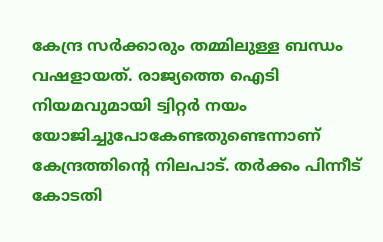കേന്ദ്ര സര്‍ക്കാരും തമ്മിലുള്ള ബന്ധം വഷളായത്. രാജ്യത്തെ ഐടി നിയമവുമായി ട്വിറ്റര്‍ നയം യോജിച്ചുപോകേണ്ടതുണ്ടെന്നാണ് കേന്ദ്രത്തിന്റെ നിലപാട്. തര്‍ക്കം പിന്നീട് കോടതി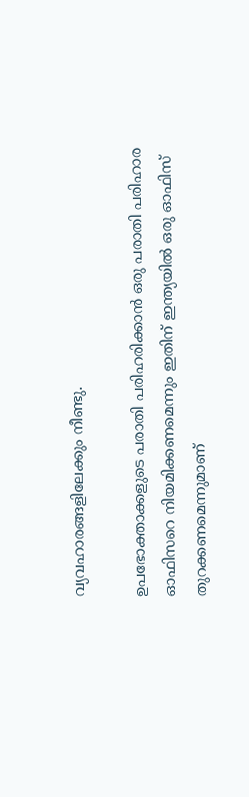വ്യവഹാരങ്ങളിലേക്കും നീണ്ടു.

ഉപഭോക്താക്കളുടെ പരാതി പരിഹരിക്കാന്‍ ഒരു പരാതി പരിഹാര ഓഫിസറെ നിയമിക്കണമെന്നും ഇതിന് ഇന്ത്യയില്‍ ഒരു ഓഫിസ് തുറക്കണമെന്നുമാണ്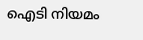ഐടി നിയമം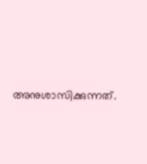അനുശാസിക്കുന്നത്.